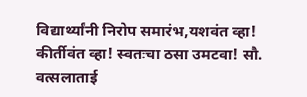विद्यार्थ्यांनी निरोप समारंभ,यशवंत व्हा! कीर्तीवंत व्हा! स्वतःचा ठसा उमटवा! सौ. वत्सलाताई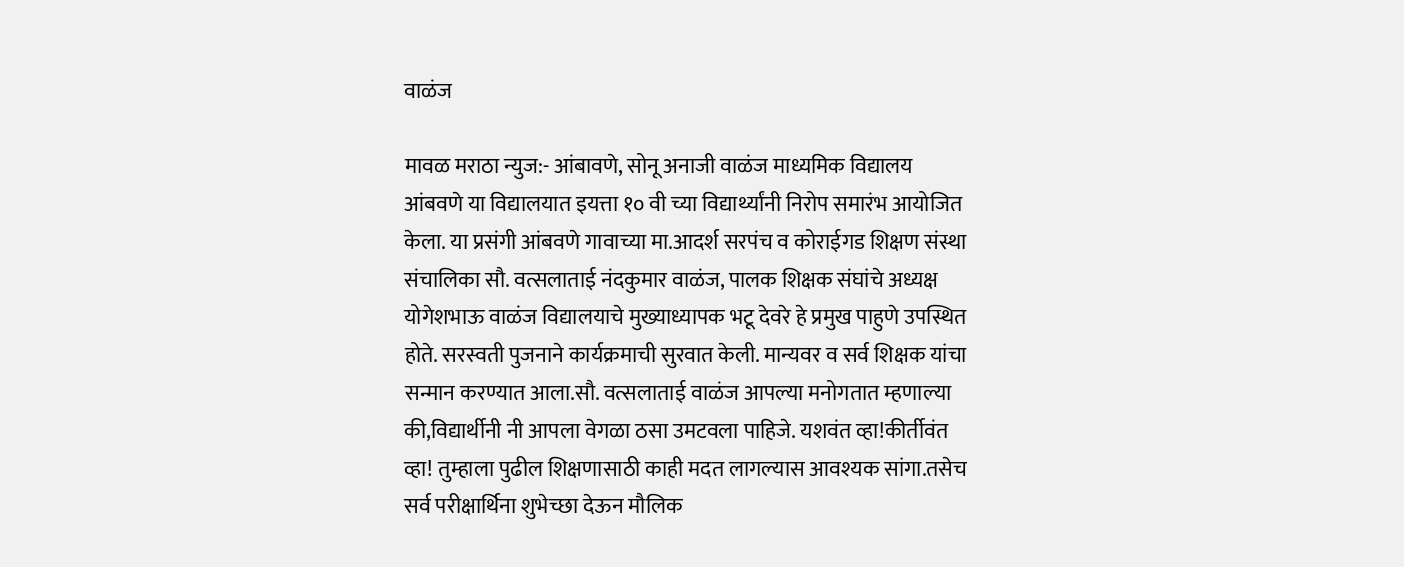वाळंज

मावळ मराठा न्युज:- आंबावणे, सोनू अनाजी वाळंज माध्यमिक विद्यालय आंबवणे या विद्यालयात इयत्ता १० वी च्या विद्यार्थ्यांनी निरोप समारंभ आयोजित केला. या प्रसंगी आंबवणे गावाच्या मा.आदर्श सरपंच व कोराईगड शिक्षण संस्था संचालिका सौ. वत्सलाताई नंदकुमार वाळंज, पालक शिक्षक संघांचे अध्यक्ष योगेशभाऊ वाळंज विद्यालयाचे मुख्याध्यापक भटू देवरे हे प्रमुख पाहुणे उपस्थित होते. सरस्वती पुजनाने कार्यक्रमाची सुरवात केली. मान्यवर व सर्व शिक्षक यांचा सन्मान करण्यात आला.सौ. वत्सलाताई वाळंज आपल्या मनोगतात म्हणाल्या की,विद्यार्थीनी नी आपला वेगळा ठसा उमटवला पाहिजे. यशवंत व्हा!कीर्तीवंत व्हा! तुम्हाला पुढील शिक्षणासाठी काही मदत लागल्यास आवश्यक सांगा.तसेच सर्व परीक्षार्थिना शुभेच्छा देऊन मौलिक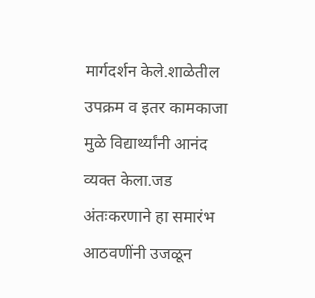मार्गदर्शन केले.शाळेतील उपक्रम व इतर कामकाजा मुळे विद्यार्थ्यांनी आनंद व्यक्त केला.जड अंतःकरणाने हा समारंभ आठवणींनी उजळून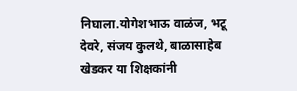निघाला.योगेशभाऊ वाळंज, भटू देवरे, संजय कुलथे, बाळासाहेब खेडकर या शिक्षकांनी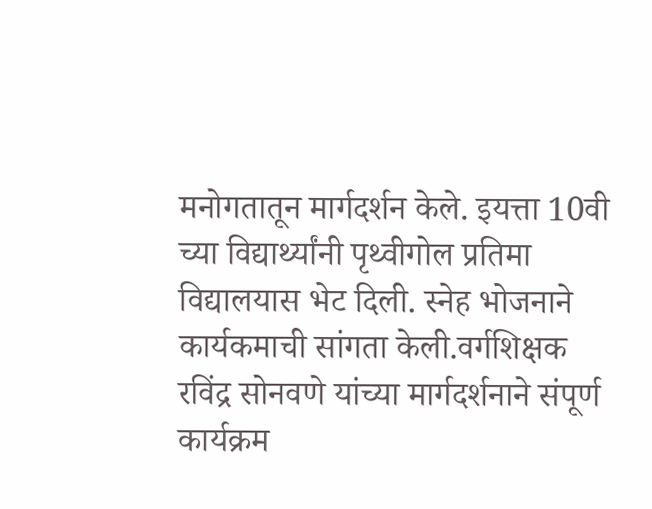मनोगतातून मार्गदर्शन केले. इयत्ता 10वी च्या विद्यार्थ्यांनी पृथ्वीगोल प्रतिमा विद्यालयास भेट दिली. स्नेह भोजनाने कार्यकमाची सांगता केली.वर्गशिक्षक रविंद्र सोनवणे यांच्या मार्गदर्शनाने संपूर्ण कार्यक्रम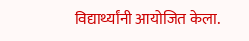विद्यार्थ्यांनी आयोजित केला.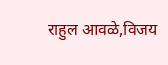राहुल आवळे,विजय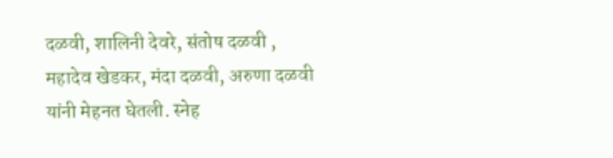दळवी, शालिनी देवरे, संतोष दळवी , महादेव खेडकर, मंदा दळवी, अरुणा दळवी यांनी मेहनत घेतली. स्नेह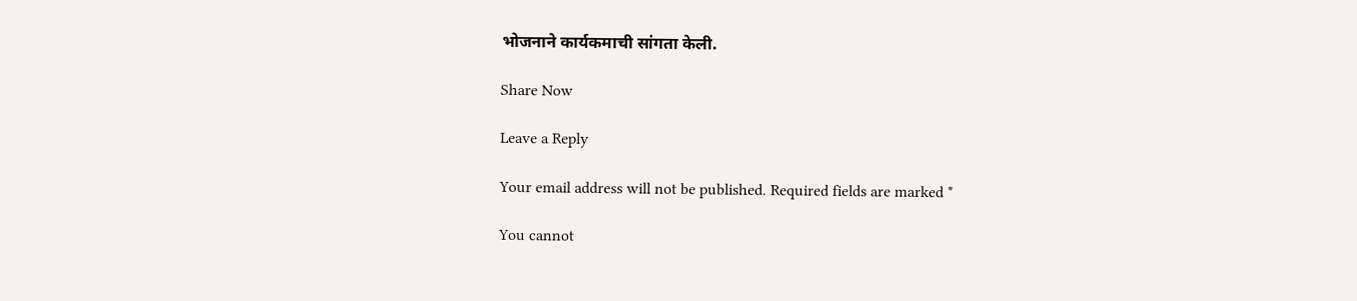भोजनाने कार्यकमाची सांगता केली.

Share Now

Leave a Reply

Your email address will not be published. Required fields are marked *

You cannot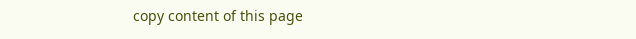copy content of this page